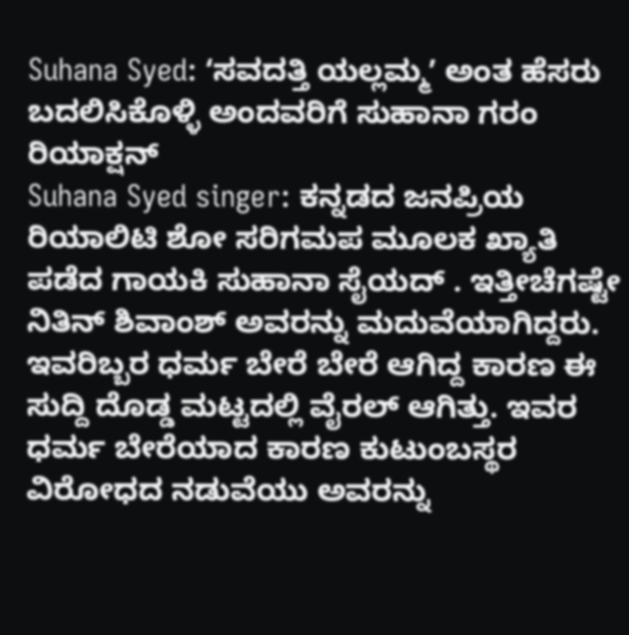Suhana Syed: ʻಸವದತ್ತಿ ಯಲ್ಲಮ್ಮʼ ಅಂತ ಹೆಸರು ಬದಲಿಸಿಕೊಳ್ಳಿ ಅಂದವರಿಗೆ ಸುಹಾನಾ ಗರಂ ರಿಯಾಕ್ಷನ್
Suhana Syed singer: ಕನ್ನಡದ ಜನಪ್ರಿಯ ರಿಯಾಲಿಟಿ ಶೋ ಸರಿಗಮಪ ಮೂಲಕ ಖ್ಯಾತಿ ಪಡೆದ ಗಾಯಕಿ ಸುಹಾನಾ ಸೈಯದ್ . ಇತ್ತೀಚೆಗಷ್ಟೇ ನಿತಿನ್ ಶಿವಾಂಶ್ ಅವರನ್ನು ಮದುವೆಯಾಗಿದ್ದರು. ಇವರಿಬ್ಬರ ಧರ್ಮ ಬೇರೆ ಬೇರೆ ಆಗಿದ್ದ ಕಾರಣ ಈ ಸುದ್ದಿ ದೊಡ್ಡ ಮಟ್ಟದಲ್ಲಿ ವೈರಲ್ ಆಗಿತ್ತು. ಇವರ ಧರ್ಮ ಬೇರೆಯಾದ ಕಾರಣ ಕುಟುಂಬಸ್ಥರ ವಿರೋಧದ ನಡುವೆಯು ಅವರನ್ನು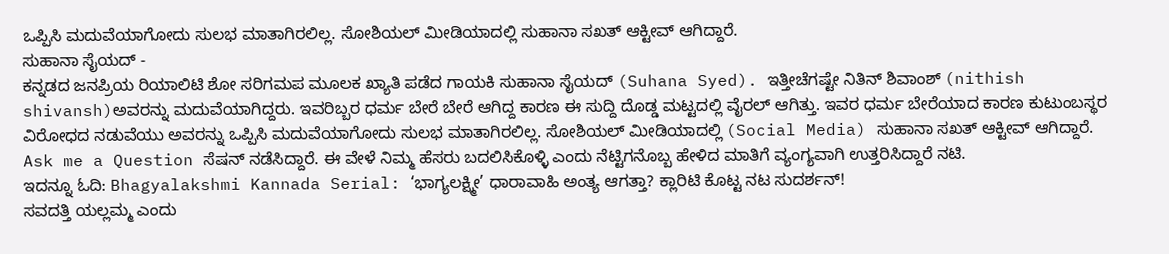ಒಪ್ಪಿಸಿ ಮದುವೆಯಾಗೋದು ಸುಲಭ ಮಾತಾಗಿರಲಿಲ್ಲ. ಸೋಶಿಯಲ್ ಮೀಡಿಯಾದಲ್ಲಿ ಸುಹಾನಾ ಸಖತ್ ಆಕ್ಟೀವ್ ಆಗಿದ್ದಾರೆ.
ಸುಹಾನಾ ಸೈಯದ್ -
ಕನ್ನಡದ ಜನಪ್ರಿಯ ರಿಯಾಲಿಟಿ ಶೋ ಸರಿಗಮಪ ಮೂಲಕ ಖ್ಯಾತಿ ಪಡೆದ ಗಾಯಕಿ ಸುಹಾನಾ ಸೈಯದ್ (Suhana Syed). ಇತ್ತೀಚೆಗಷ್ಟೇ ನಿತಿನ್ ಶಿವಾಂಶ್ (nithish shivansh)ಅವರನ್ನು ಮದುವೆಯಾಗಿದ್ದರು. ಇವರಿಬ್ಬರ ಧರ್ಮ ಬೇರೆ ಬೇರೆ ಆಗಿದ್ದ ಕಾರಣ ಈ ಸುದ್ದಿ ದೊಡ್ಡ ಮಟ್ಟದಲ್ಲಿ ವೈರಲ್ ಆಗಿತ್ತು. ಇವರ ಧರ್ಮ ಬೇರೆಯಾದ ಕಾರಣ ಕುಟುಂಬಸ್ಥರ ವಿರೋಧದ ನಡುವೆಯು ಅವರನ್ನು ಒಪ್ಪಿಸಿ ಮದುವೆಯಾಗೋದು ಸುಲಭ ಮಾತಾಗಿರಲಿಲ್ಲ. ಸೋಶಿಯಲ್ ಮೀಡಿಯಾದಲ್ಲಿ (Social Media) ಸುಹಾನಾ ಸಖತ್ ಆಕ್ಟೀವ್ ಆಗಿದ್ದಾರೆ. Ask me a Question ಸೆಷನ್ ನಡೆಸಿದ್ದಾರೆ. ಈ ವೇಳೆ ನಿಮ್ಮ ಹೆಸರು ಬದಲಿಸಿಕೊಳ್ಳಿ ಎಂದು ನೆಟ್ಟಿಗನೊಬ್ಬ ಹೇಳಿದ ಮಾತಿಗೆ ವ್ಯಂಗ್ಯವಾಗಿ ಉತ್ತರಿಸಿದ್ದಾರೆ ನಟಿ.
ಇದನ್ನೂ ಓದಿ: Bhagyalakshmi Kannada Serial: ‘ಭಾಗ್ಯಲಕ್ಷ್ಮೀ’ ಧಾರಾವಾಹಿ ಅಂತ್ಯ ಆಗತ್ತಾ? ಕ್ಲಾರಿಟಿ ಕೊಟ್ಟ ನಟ ಸುದರ್ಶನ್!
ಸವದತ್ತಿ ಯಲ್ಲಮ್ಮ ಎಂದು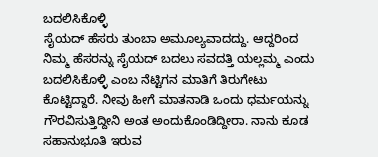ಬದಲಿಸಿಕೊಳ್ಳಿ
ಸೈಯದ್ ಹೆಸರು ತುಂಬಾ ಅಮೂಲ್ಯವಾದದ್ದು. ಆದ್ದರಿಂದ ನಿಮ್ಮ ಹೆಸರನ್ನು ಸೈಯದ್ ಬದಲು ಸವದತ್ತಿ ಯಲ್ಲಮ್ಮ ಎಂದು ಬದಲಿಸಿಕೊಳ್ಳಿ ಎಂಬ ನೆಟ್ಟಿಗನ ಮಾತಿಗೆ ತಿರುಗೇಟು ಕೊಟ್ಟಿದ್ದಾರೆ. ನೀವು ಹೀಗೆ ಮಾತನಾಡಿ ಒಂದು ಧರ್ಮಯನ್ನು ಗೌರವಿಸುತ್ತಿದ್ದೀನಿ ಅಂತ ಅಂದುಕೊಂಡಿದ್ದೀರಾ. ನಾನು ಕೂಡ ಸಹಾನುಭೂತಿ ಇರುವ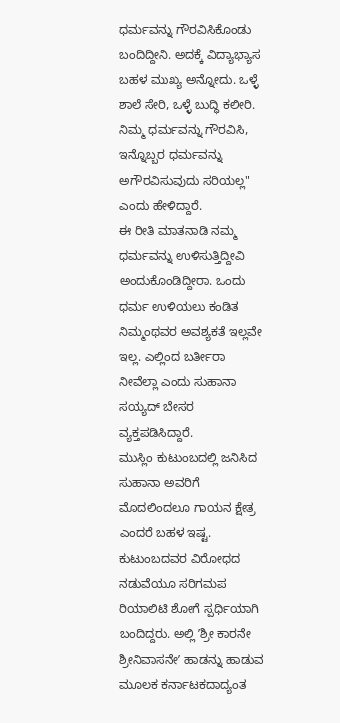ಧರ್ಮವನ್ನು ಗೌರವಿಸಿಕೊಂಡು ಬಂದಿದ್ದೀನಿ. ಅದಕ್ಕೆ ವಿದ್ಯಾಭ್ಯಾಸ ಬಹಳ ಮುಖ್ಯ ಅನ್ನೋದು. ಒಳ್ಳೆ ಶಾಲೆ ಸೇರಿ, ಒಳ್ಳೆ ಬುದ್ಧಿ ಕಲೀರಿ. ನಿಮ್ಮ ಧರ್ಮವನ್ನು ಗೌರವಿಸಿ, ಇನ್ನೊಬ್ಬರ ಧರ್ಮವನ್ನು ಅಗೌರವಿಸುವುದು ಸರಿಯಲ್ಲ" ಎಂದು ಹೇಳಿದ್ದಾರೆ.
ಈ ರೀತಿ ಮಾತನಾಡಿ ನಮ್ಮ ಧರ್ಮವನ್ನು ಉಳಿಸುತ್ತಿದ್ದೀವಿ ಅಂದುಕೊಂಡಿದ್ದೀರಾ. ಒಂದು ಧರ್ಮ ಉಳಿಯಲು ಕಂಡಿತ ನಿಮ್ಮಂಥವರ ಅವಶ್ಯಕತೆ ಇಲ್ಲವೇ ಇಲ್ಲ. ಎಲ್ಲಿಂದ ಬರ್ತೀರಾ ನೀವೆಲ್ಲಾ ಎಂದು ಸುಹಾನಾ ಸಯ್ಯದ್ ಬೇಸರ ವ್ಯಕ್ತಪಡಿಸಿದ್ದಾರೆ.
ಮುಸ್ಲಿಂ ಕುಟುಂಬದಲ್ಲಿ ಜನಿಸಿದ ಸುಹಾನಾ ಅವರಿಗೆ ಮೊದಲಿಂದಲೂ ಗಾಯನ ಕ್ಷೇತ್ರ ಎಂದರೆ ಬಹಳ ಇಷ್ಟ. ಕುಟುಂಬದವರ ವಿರೋಧದ ನಡುವೆಯೂ ಸರಿಗಮಪ ರಿಯಾಲಿಟಿ ಶೋಗೆ ಸ್ಪರ್ಧಿಯಾಗಿ ಬಂದಿದ್ದರು. ಅಲ್ಲಿ ʼಶ್ರೀ ಕಾರನೇ ಶ್ರೀನಿವಾಸನೇʼ ಹಾಡನ್ನು ಹಾಡುವ ಮೂಲಕ ಕರ್ನಾಟಕದಾದ್ಯಂತ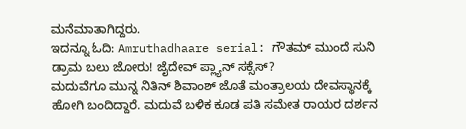ಮನೆಮಾತಾಗಿದ್ದರು.
ಇದನ್ನೂ ಓದಿ: Amruthadhaare serial: ಗೌತಮ್ ಮುಂದೆ ಸುನಿ ಡ್ರಾಮ ಬಲು ಜೋರು! ಜೈದೇವ್ ಪ್ಲ್ಯಾನ್ ಸಕ್ಸೆಸ್?
ಮದುವೆಗೂ ಮುನ್ನ ನಿತಿನ್ ಶಿವಾಂಶ್ ಜೊತೆ ಮಂತ್ರಾಲಯ ದೇವಸ್ಥಾನಕ್ಕೆ ಹೋಗಿ ಬಂದಿದ್ದಾರೆ. ಮದುವೆ ಬಳಿಕ ಕೂಡ ಪತಿ ಸಮೇತ ರಾಯರ ದರ್ಶನ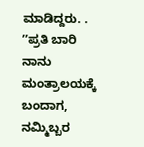ಮಾಡಿದ್ದರು. . ʼʼಪ್ರತಿ ಬಾರಿ ನಾನು ಮಂತ್ರಾಲಯಕ್ಕೆ ಬಂದಾಗ, ನಮ್ಮಿಬ್ಬರ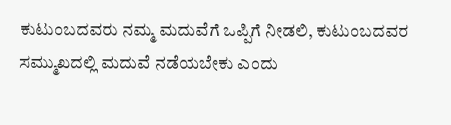ಕುಟುಂಬದವರು ನಮ್ಮ ಮದುವೆಗೆ ಒಪ್ಪಿಗೆ ನೀಡಲಿ, ಕುಟುಂಬದವರ ಸಮ್ಮುಖದಲ್ಲಿ ಮದುವೆ ನಡೆಯಬೇಕು ಎಂದು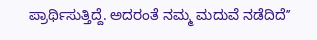ಪ್ರಾರ್ಥಿಸುತ್ತಿದ್ದೆ. ಅದರಂತೆ ನಮ್ಮ ಮದುವೆ ನಡೆದಿದೆʼʼ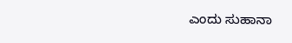ಎಂದು ಸುಹಾನಾ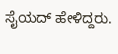ಸೈಯದ್ ಹೇಳಿದ್ದರು.